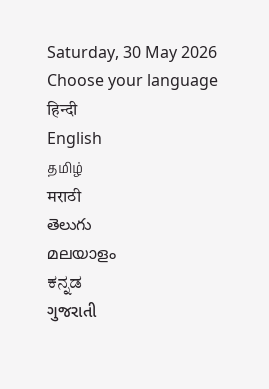Saturday, 30 May 2026
Choose your language
हिन्दी
English
தமிழ்
मराठी
తెలుగు
മലയാളം
ಕನ್ನಡ
ગુજરાતી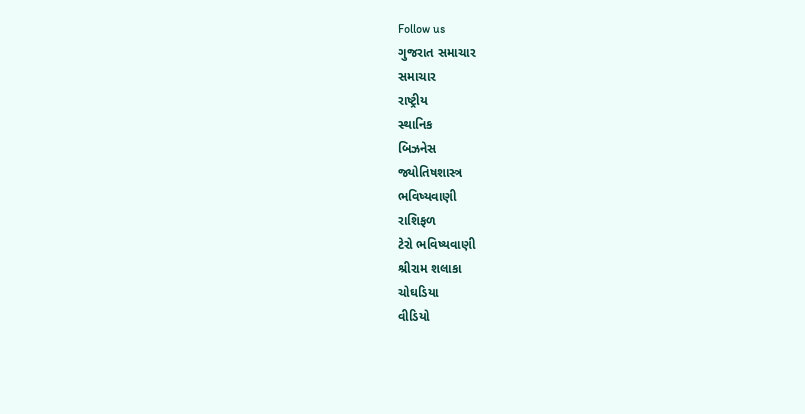Follow us
ગુજરાત સમાચાર
સમાચાર
રાષ્ટ્રીય
સ્થાનિક
બિઝનેસ
જ્યોતિષશાસ્ત્ર
ભવિષ્યવાણી
રાશિફળ
ટેરો ભવિષ્યવાણી
શ્રીરામ શલાકા
ચોઘડિયા
વીડિયો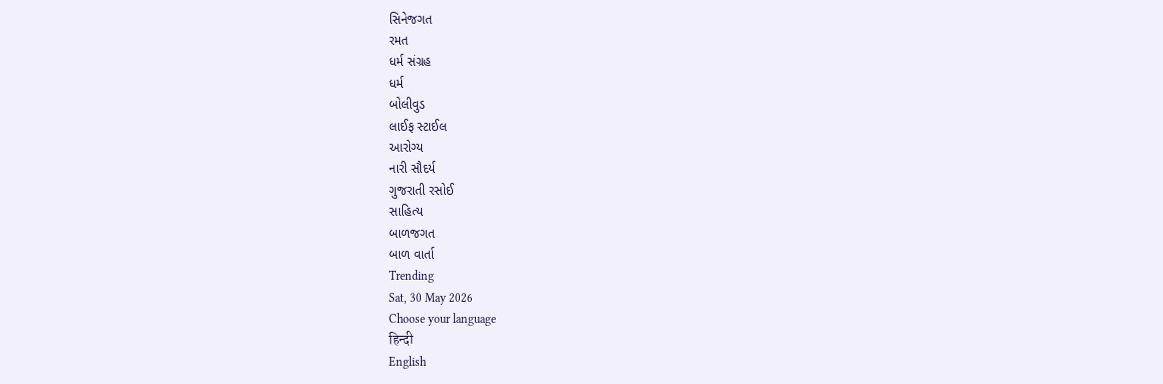સિનેજગત
રમત
ધર્મ સંગ્રહ
ધર્મ
બોલીવુડ
લાઈફ સ્ટાઈલ
આરોગ્ય
નારી સૌદર્ય
ગુજરાતી રસોઈ
સાહિત્ય
બાળજગત
બાળ વાર્તા
Trending
Sat, 30 May 2026
Choose your language
हिन्दी
English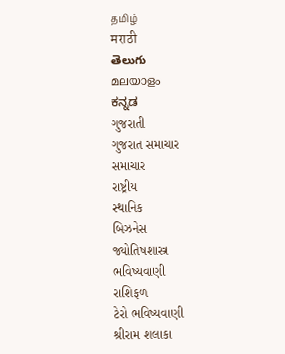தமிழ்
मराठी
తెలుగు
മലയാളം
ಕನ್ನಡ
ગુજરાતી
ગુજરાત સમાચાર
સમાચાર
રાષ્ટ્રીય
સ્થાનિક
બિઝનેસ
જ્યોતિષશાસ્ત્ર
ભવિષ્યવાણી
રાશિફળ
ટેરો ભવિષ્યવાણી
શ્રીરામ શલાકા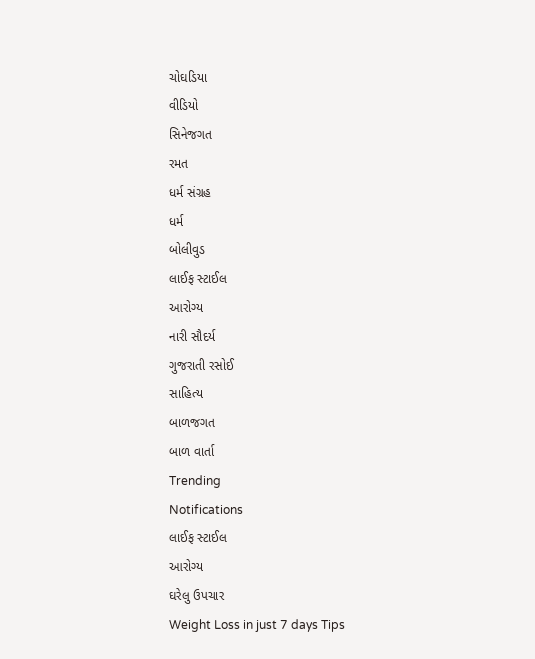ચોઘડિયા
વીડિયો
સિનેજગત
રમત
ધર્મ સંગ્રહ
ધર્મ
બોલીવુડ
લાઈફ સ્ટાઈલ
આરોગ્ય
નારી સૌદર્ય
ગુજરાતી રસોઈ
સાહિત્ય
બાળજગત
બાળ વાર્તા
Trending
Notifications
લાઈફ સ્ટાઈલ
આરોગ્ય
ઘરેલુ ઉપચાર
Weight Loss in just 7 days Tips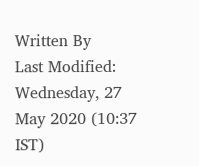Written By
Last Modified:
Wednesday, 27 May 2020 (10:37 IST)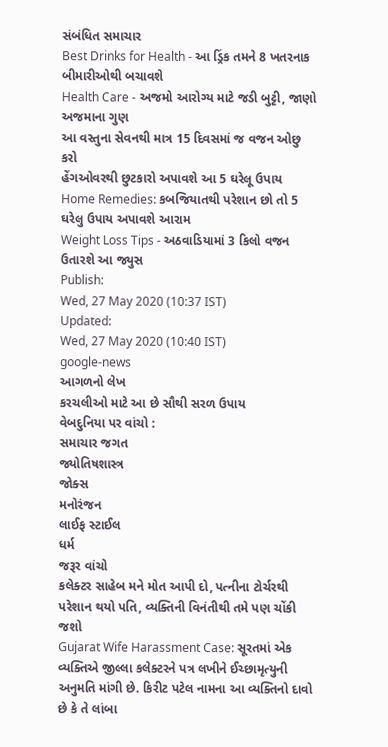સંબંધિત સમાચાર
Best Drinks for Health - આ ડ્રિંક તમને 8 ખતરનાક બીમારીઓથી બચાવશે
Health Care - અજમો આરોગ્ય માટે જડી બુટ્ટી, જાણો અજમાના ગુણ
આ વસ્તુના સેવનથી માત્ર 15 દિવસમાં જ વજન ઓછુ કરો
હેંગઓવરથી છુટકારો અપાવશે આ 5 ઘરેલૂ ઉપાય
Home Remedies: કબજિયાતથી પરેશાન છો તો 5 ઘરેલુ ઉપાય અપાવશે આરામ
Weight Loss Tips - અઠવાડિયામાં 3 કિલો વજન ઉતારશે આ જ્યુસ
Publish:
Wed, 27 May 2020 (10:37 IST)
Updated:
Wed, 27 May 2020 (10:40 IST)
google-news
આગળનો લેખ
કરચલીઓ માટે આ છે સૌથી સરળ ઉપાય
વેબદુનિયા પર વાંચો :
સમાચાર જગત
જ્યોતિષશાસ્ત્ર
જોક્સ
મનોરંજન
લાઈફ સ્ટાઈલ
ધર્મ
જરૂર વાંચો
કલેક્ટર સાહેબ મને મોત આપી દો, પત્નીના ટોર્ચરથી પરેશાન થયો પતિ, વ્યક્તિની વિનંતીથી તમે પણ ચોંકી જશો
Gujarat Wife Harassment Case: સૂરતમાં એક વ્યક્તિએ જીલ્લા કલેક્ટરને પત્ર લખીને ઈચ્છામૃત્યુની અનુમતિ માંગી છે. કિરીટ પટેલ નામના આ વ્યક્તિનો દાવો છે કે તે લાંબા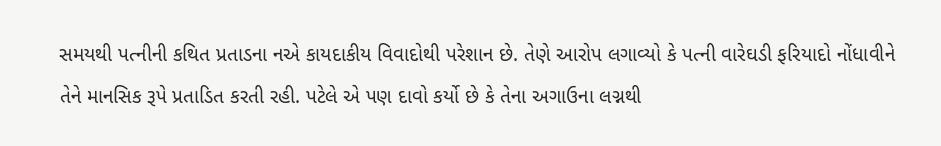સમયથી પત્નીની કથિત પ્રતાડના નએ કાયદાકીય વિવાદોથી પરેશાન છે. તેણે આરોપ લગાવ્યો કે પત્ની વારેઘડી ફરિયાદો નોંધાવીને તેને માનસિક રૂપે પ્રતાડિત કરતી રહી. પટેલે એ પણ દાવો કર્યો છે કે તેના અગાઉના લગ્નથી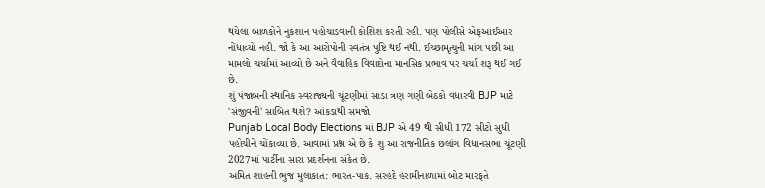થયેલા બાળકોને નુકશાન પહોચાડવાની કોશિશ કરતી રહી. પણ પોલીસે એફઆઈઆર નોંધાવ્યો નહી. જો કે આ આરોપોની સ્વતંત્ર પુષ્ટિ થઈ નથી. ઈચ્છામૃત્યુની માંગ પછી આ મામલો ચર્ચામાં આવ્યો છે અને વૈવાહિક વિવાદોના માનસિક પ્રભાવ પર ચર્ચા શરૂ થઈ ગઈ છે.
શું પંજાબની સ્થાનિક સ્વરાજ્યની ચૂંટણીમાં સાડા ત્રણ ગણી બેઠકો વધારવી BJP માટે 'સંજીવની' સાબિત થશે? આંકડાથી સમજો
Punjab Local Body Elections માં BJP એ 49 થી સીધી 172 સીટો સુધી પહોચીને ચોંકાવ્યા છે. આવામાં પ્રશ્ન એ છે કે શુ આ રાજનીતિક છલાંગ વિધાનસભા ચૂંટણી 2027માં પાર્ટીના સારા પ્રદર્શનના સંકેત છે.
અમિત શાહની ભુજ મુલાકાત: ભારત-પાક. સરહદે હરામીનાળામાં બોટ મારફતે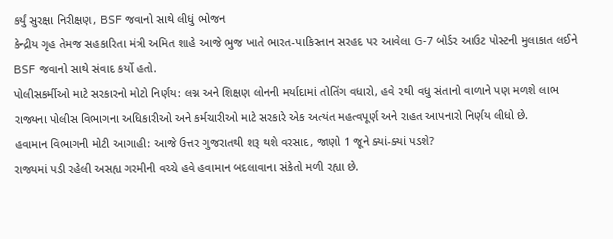કર્યું સુરક્ષા નિરીક્ષણ, BSF જવાનો સાથે લીધું ભોજન
કેન્દ્રીય ગૃહ તેમજ સહકારિતા મંત્રી અમિત શાહે આજે ભુજ ખાતે ભારત-પાકિસ્તાન સરહદ પર આવેલા G-7 બોર્ડર આઉટ પોસ્ટની મુલાકાત લઈને BSF જવાનો સાથે સંવાદ કર્યો હતો.
પોલીસકર્મીઓ માટે સરકારનો મોટો નિર્ણય: લગ્ન અને શિક્ષણ લોનની મર્યાદામાં તોતિંગ વધારો, હવે ૨થી વધુ સંતાનો વાળાને પણ મળશે લાભ
રાજ્યના પોલીસ વિભાગના અધિકારીઓ અને કર્મચારીઓ માટે સરકારે એક અત્યંત મહત્વપૂર્ણ અને રાહત આપનારો નિર્ણય લીધો છે.
હવામાન વિભાગની મોટી આગાહી: આજે ઉત્તર ગુજરાતથી શરૂ થશે વરસાદ, જાણો 1 જૂને ક્યાં-ક્યાં પડશે?
રાજ્યમાં પડી રહેલી અસહ્ય ગરમીની વચ્ચે હવે હવામાન બદલાવાના સંકેતો મળી રહ્યા છે.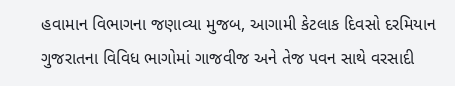હવામાન વિભાગના જણાવ્યા મુજબ, આગામી કેટલાક દિવસો દરમિયાન ગુજરાતના વિવિધ ભાગોમાં ગાજવીજ અને તેજ પવન સાથે વરસાદી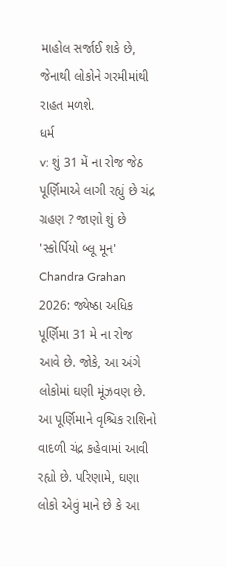માહોલ સર્જાઈ શકે છે, જેનાથી લોકોને ગરમીમાંથી રાહત મળશે.
ધર્મ
v: શું 31 મેં ના રોજ જેઠ પૂર્ણિમાએ લાગી રહ્યું છે ચંદ્ર ગ્રહણ ? જાણો શું છે 'સ્કોર્પિયો બ્લૂ મૂન'
Chandra Grahan 2026: જ્યેષ્ઠા અધિક પૂર્ણિમા 31 મે ના રોજ આવે છે. જોકે, આ અંગે લોકોમાં ઘણી મૂંઝવણ છે. આ પૂર્ણિમાને વૃશ્ચિક રાશિનો વાદળી ચંદ્ર કહેવામાં આવી રહ્યો છે. પરિણામે, ઘણા લોકો એવું માને છે કે આ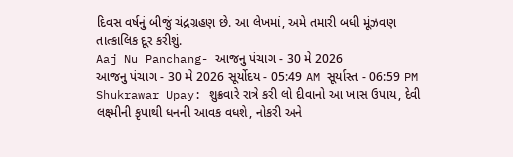દિવસ વર્ષનું બીજું ચંદ્રગ્રહણ છે. આ લેખમાં, અમે તમારી બધી મૂંઝવણ તાત્કાલિક દૂર કરીશું.
Aaj Nu Panchang- આજનુ પંચાગ - 30 મે 2026
આજનુ પંચાગ - 30 મે 2026 સૂર્યોદય - 05:49 AM સૂર્યાસ્ત - 06:59 PM
Shukrawar Upay: શુક્રવારે રાત્રે કરી લો દીવાનો આ ખાસ ઉપાય, દેવી લક્ષ્મીની કૃપાથી ધનની આવક વધશે, નોકરી અને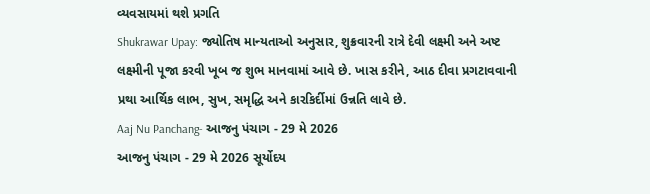વ્યવસાયમાં થશે પ્રગતિ
Shukrawar Upay: જ્યોતિષ માન્યતાઓ અનુસાર, શુક્રવારની રાત્રે દેવી લક્ષ્મી અને અષ્ટ લક્ષ્મીની પૂજા કરવી ખૂબ જ શુભ માનવામાં આવે છે. ખાસ કરીને, આઠ દીવા પ્રગટાવવાની પ્રથા આર્થિક લાભ, સુખ, સમૃદ્ધિ અને કારકિર્દીમાં ઉન્નતિ લાવે છે.
Aaj Nu Panchang- આજનુ પંચાગ - 29 મે 2026
આજનુ પંચાગ - 29 મે 2026 સૂર્યોદય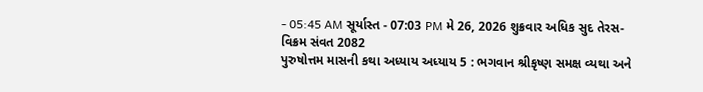- 05:45 AM સૂર્યાસ્ત - 07:03 PM મે 26, 2026 શુક્રવાર અધિક સુદ તેરસ- વિક્રમ સંવત 2082
પુરુષોત્તમ માસની કથા અધ્યાય અધ્યાય 5 : ભગવાન શ્રીકૃષ્ણ સમક્ષ વ્યથા અને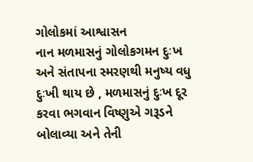ગોલોકમાં આશ્વાસન
નાન મળમાસનું ગોલોકગમન દુઃખ અને સંતાપના સ્મરણથી મનુષ્ય વધુ દુઃખી થાય છે , મળમાસનું દુઃખ દૂર કરવા ભગવાન વિષ્ણુએ ગરૂડને બોલાવ્યા અને તેની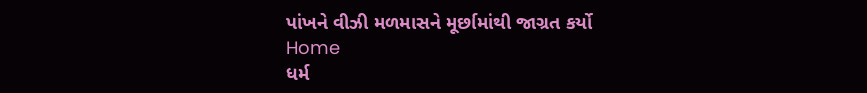પાંખને વીઝી મળમાસને મૂર્છામાંથી જાગ્રત કર્યો
Home
ધર્મ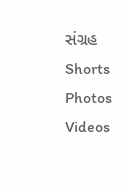સંગ્રહ
Shorts
Photos
Videos